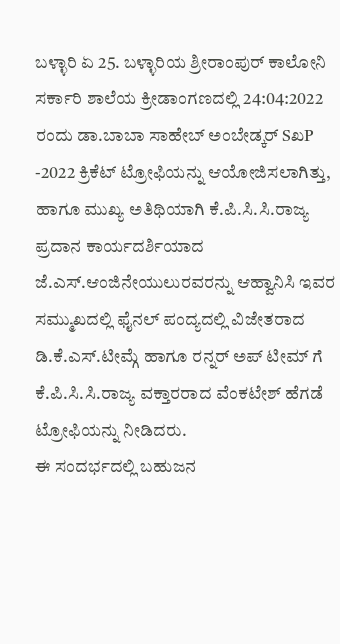ಬಳ್ಳಾರಿ ಏ 25. ಬಳ್ಳಾರಿಯ ಶ್ರೀರಾಂಪುರ್ ಕಾಲೋನಿ ಸರ್ಕಾರಿ ಶಾಲೆಯ ಕ್ರೀಡಾಂಗಣದಲ್ಲಿ 24:04:2022 ರಂದು ಡಾ.ಬಾಬಾ ಸಾಹೇಬ್ ಅಂಬೇಡ್ಕರ್ SಖP -2022 ಕ್ರಿಕೆಟ್ ಟ್ರೋಫಿಯನ್ನು ಆಯೋಜಿಸಲಾಗಿತ್ತು, ಹಾಗೂ ಮುಖ್ಯ ಅತಿಥಿಯಾಗಿ ಕೆ.ಪಿ.ಸಿ.ಸಿ.ರಾಜ್ಯ ಪ್ರದಾನ ಕಾರ್ಯದರ್ಶಿಯಾದ ಜೆ.ಎಸ್.ಆಂಜಿನೇಯುಲುರವರನ್ನು ಆಹ್ವಾನಿಸಿ ಇವರ ಸಮ್ಮುಖದಲ್ಲಿ ಫೈನಲ್ ಪಂದ್ಯದಲ್ಲಿ ವಿಜೇತರಾದ ಡಿ.ಕೆ.ಎಸ್.ಟೀಮ್ಗೆ ಹಾಗೂ ರನ್ನರ್ ಅಪ್ ಟೀಮ್ ಗೆ ಕೆ.ಪಿ.ಸಿ.ಸಿ.ರಾಜ್ಯ ವಕ್ತಾರರಾದ ವೆಂಕಟೇಶ್ ಹೆಗಡೆ ಟ್ರೋಫಿಯನ್ನು ನೀಡಿದರು.
ಈ ಸಂದರ್ಭದಲ್ಲಿ ಬಹುಜನ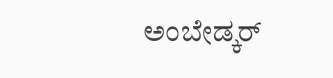ಅಂಬೇಡ್ಕರ್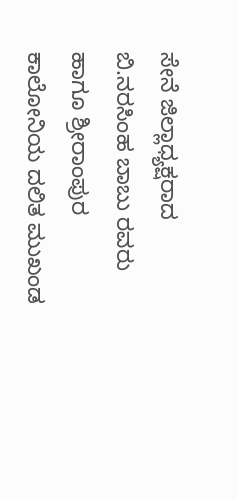ಸೇನೆ ಜಿಲ್ಲಾಧ್ಯಕ್ಷರಾದ ಬಿ.ನರಸಿಂಹ ಬಾಬು ರವರು ಹಾಗೂ ಶ್ರೀರಾಂಪುರ ಕಾಲೋನಿಯ ದಲಿತ ಮುಖಂಡ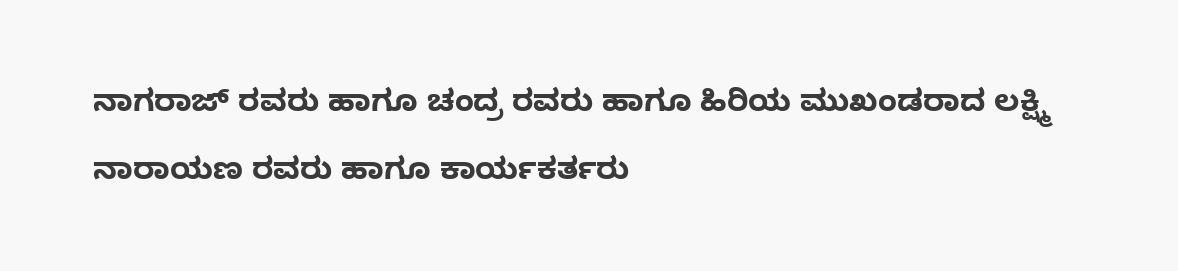ನಾಗರಾಜ್ ರವರು ಹಾಗೂ ಚಂದ್ರ ರವರು ಹಾಗೂ ಹಿರಿಯ ಮುಖಂಡರಾದ ಲಕ್ಷ್ಮಿ ನಾರಾಯಣ ರವರು ಹಾಗೂ ಕಾರ್ಯಕರ್ತರು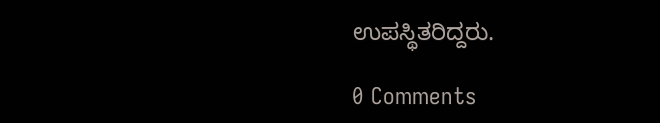ಉಪಸ್ಥಿತರಿದ್ದರು.

0 Comments